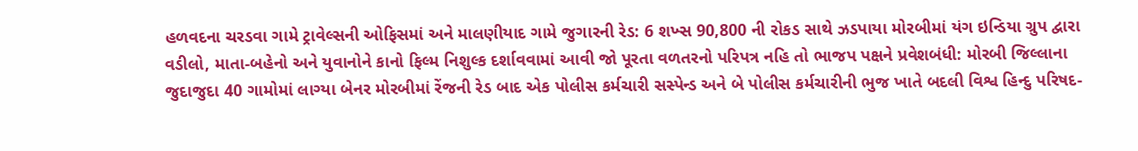હળવદના ચરડવા ગામે ટ્રાવેલ્સની ઓફિસમાં અને માલણીયાદ ગામે જુગારની રેડ: 6 શખ્સ 90,800 ની રોકડ સાથે ઝડપાયા મોરબીમાં યંગ ઇન્ડિયા ગ્રુપ દ્વારા વડીલો, માતા-બહેનો અને યુવાનોને કાનો ફિલ્મ નિશુલ્ક દર્શાવવામાં આવી જો પૂરતા વળતરનો પરિપત્ર નહિ તો ભાજપ પક્ષને પ્રવેશબંધી: મોરબી જિલ્લાના જુદાજુદા 40 ગામોમાં લાગ્યા બેનર મોરબીમાં રેંજની રેડ બાદ એક પોલીસ કર્મચારી સસ્પેન્ડ અને બે પોલીસ કર્મચારીની ભુજ ખાતે બદલી વિશ્વ હિન્દુ પરિષદ-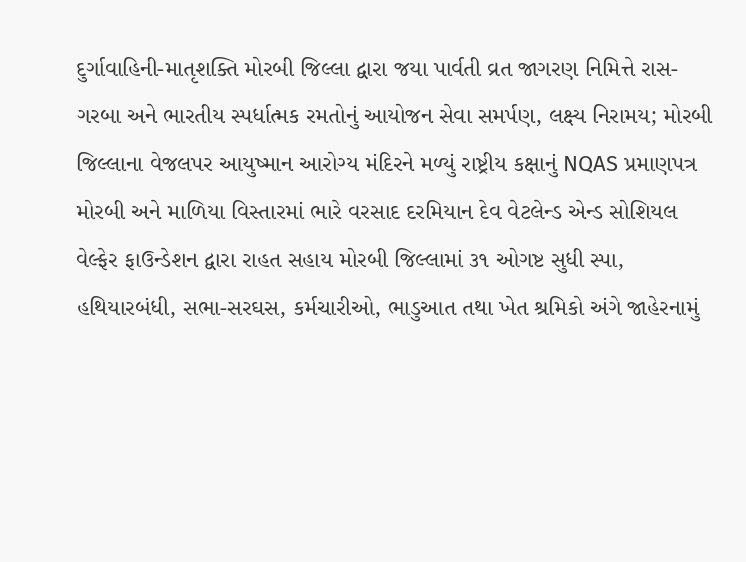દુર્ગાવાહિની-માતૃશક્તિ મોરબી જિલ્લા દ્વારા જયા પાર્વતી વ્રત જાગરણ નિમિત્તે રાસ-ગરબા અને ભારતીય સ્પર્ધાત્મક રમતોનું આયોજન સેવા સમર્પણ, લક્ષ્ય નિરામય; મોરબી જિલ્લાના વેજલપર આયુષ્માન આરોગ્ય મંદિરને મળ્યું રાષ્ટ્રીય કક્ષાનું NQAS પ્રમાણપત્ર મોરબી અને માળિયા વિસ્તારમાં ભારે વરસાદ દરમિયાન દેવ વેટલેન્ડ એન્ડ સોશિયલ વેલ્ફેર ફાઉન્ડેશન દ્વારા રાહત સહાય મોરબી જિલ્લામાં ૩૧ ઓગષ્ટ સુધી સ્પા, હથિયારબંધી, સભા-સરઘસ, કર્મચારીઓ, ભાડુઆત તથા ખેત શ્રમિકો અંગે જાહેરનામું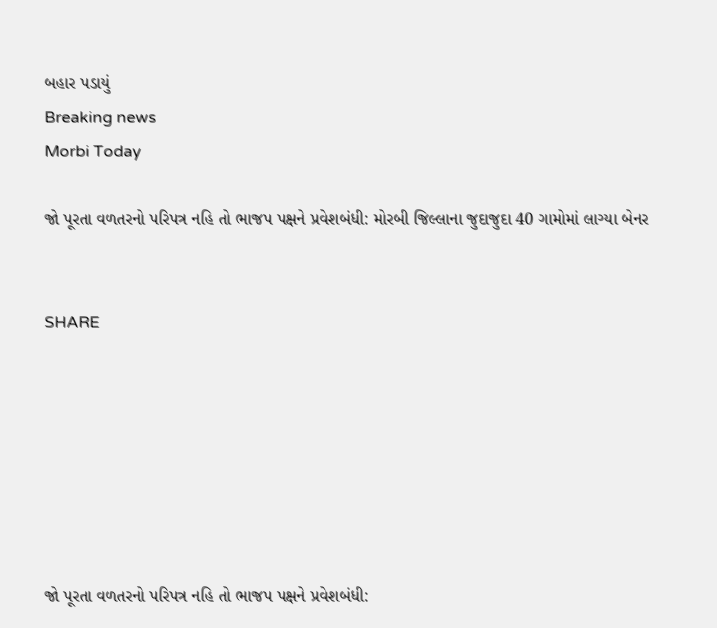બહાર પડાયું
Breaking news
Morbi Today

જો પૂરતા વળતરનો પરિપત્ર નહિ તો ભાજપ પક્ષને પ્રવેશબંધી: મોરબી જિલ્લાના જુદાજુદા 40 ગામોમાં લાગ્યા બેનર


SHARE







જો પૂરતા વળતરનો પરિપત્ર નહિ તો ભાજપ પક્ષને પ્રવેશબંધી: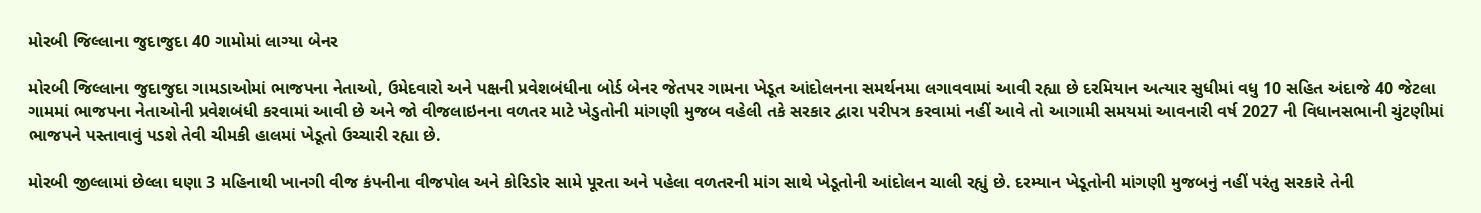મોરબી જિલ્લાના જુદાજુદા 40 ગામોમાં લાગ્યા બેનર

મોરબી જિલ્લાના જુદાજુદા ગામડાઓમાં ભાજપના નેતાઓ, ઉમેદવારો અને પક્ષની પ્રવેશબંધીના બોર્ડ બેનર જેતપર ગામના ખેડૂત આંદોલનના સમર્થનમા લગાવવામાં આવી રહ્યા છે દરમિયાન અત્યાર સુધીમાં વધુ 10 સહિત અંદાજે 40 જેટલા ગામમાં ભાજપના નેતાઓની પ્રવેશબંધી કરવામાં આવી છે અને જો વીજલાઇનના વળતર માટે ખેડુતોની માંગણી મુજબ વહેલી તકે સરકાર દ્વારા પરીપત્ર કરવામાં નહીં આવે તો આગામી સમયમાં આવનારી વર્ષ 2027 ની વિધાનસભાની ચુંટણીમાં ભાજપને પસ્તાવાવું પડશે તેવી ચીમકી હાલમાં ખેડૂતો ઉચ્ચારી રહ્યા છે.

મોરબી જીલ્લામાં છેલ્લા ઘણા 3 મહિનાથી ખાનગી વીજ કંપનીના વીજપોલ અને કોરિડોર સામે પૂરતા અને પહેલા વળતરની માંગ સાથે ખેડૂતોની આંદોલન ચાલી રહ્યું છે. દરમ્યાન ખેડૂતોની માંગણી મુજબનું નહીં પરંતુ સરકારે તેની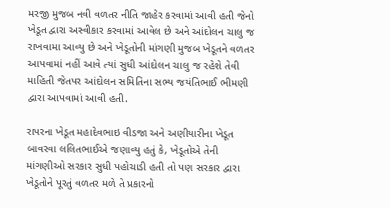મરજી મુજબ નવી વળતર નીતિ જાહેર કરવામાં આવી હતી જેનો ખેડૂત દ્વારા અસ્વીકાર કરવામાં આવેલ છે અને આંદોલન ચાલુ જ રાખવામા આવ્યુ છે અને ખેડૂતોની માંગણી મુજબ ખેડૂતને વળતર આપવામાં નહીં આવે ત્યાં સુધી આંદોલન ચાલુ જ રહેશે તેવી માહિતી જેતપર આંદોલન સમિતિના સભ્ય જયંતિભાઈ ભીમણી દ્વારા આપવામાં આવી હતી.

રાપરના ખેડૂત મહાદેવભાઇ વીડજા અને અણીયારીના ખેડૂત બાવરવા લલિતભાઈએ જણાવ્યુ હતું કે, ખેડૂતોએ તેની માંગણીઓ સરકાર સુધી પહોચાડી હતી તો પણ સરકાર દ્વારા ખેડૂતોને પૂરતું વળતર મળે તે પ્રકારનો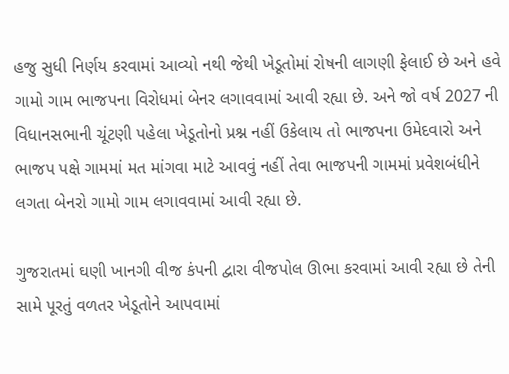હજુ સુધી નિર્ણય કરવામાં આવ્યો નથી જેથી ખેડૂતોમાં રોષની લાગણી ફેલાઈ છે અને હવે ગામો ગામ ભાજપના વિરોધમાં બેનર લગાવવામાં આવી રહ્યા છે. અને જો વર્ષ 2027 ની વિધાનસભાની ચૂંટણી પહેલા ખેડૂતોનો પ્રશ્ન નહીં ઉકેલાય તો ભાજપના ઉમેદવારો અને ભાજપ પક્ષે ગામમાં મત માંગવા માટે આવવું નહીં તેવા ભાજપની ગામમાં પ્રવેશબંધીને લગતા બેનરો ગામો ગામ લગાવવામાં આવી રહ્યા છે.

ગુજરાતમાં ઘણી ખાનગી વીજ કંપની દ્વારા વીજપોલ ઊભા કરવામાં આવી રહ્યા છે તેની સામે પૂરતું વળતર ખેડૂતોને આપવામાં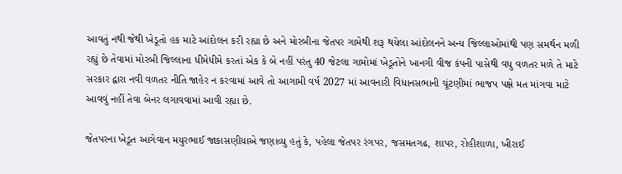આવતું નથી જેથી ખેડૂતો હક માટે આંદોલન કરી રહ્યા છે અને મોરબીના જેતપર ગામેથી શરૂ થયેલા આંદોલનને અન્ય જિલ્લાઓમાંથી પણ સમર્થન મળી રહ્યું છે તેવામાં મોરબી જિલ્લાના ધીમેધીમે કરતાં એક કે બે નહીં પરંતુ 40 જેટલા ગામોમાં ખેડૂતોને ખાનગી વીજ કંપની પાસેથી વધુ વળતર મળે તે માટે સરકાર દ્વારા નવી વળતર નીતિ જાહેર ન કરવામાં આવે તો આગામી વર્ષ 2027 માં આવનારી વિધાનસભાની ચૂંટણીમાં ભાજપ પક્ષે મત માંગવા માટે આવવું નહીં તેવા બેનર લગાવવામાં આવી રહ્યા છે.

જેતપરના ખેડૂત આગેવાન મયુરભાઈ જાકાસણીયાએ જણાવ્યુ હતું કે, પહેલા જેતપર રંગપર, જસમતગઢ, શાપર, રોહીશાળા, ખીરાઈ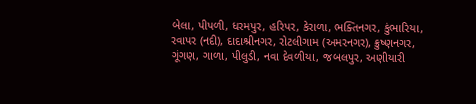બેલા, પીપળી, ધરમપુર, હરિપર, કેરાળા, ભક્તિનગર, કુંભારિયા, રવાપર (નદી), દાદાશ્રીનગર, રોટલીગામ (અમરનગર), ક્રુષ્ણનગર, ગૂંગણ, ગાળા, પીલુડી, નવા દેવળીયા, જબલપુર, અણીયારી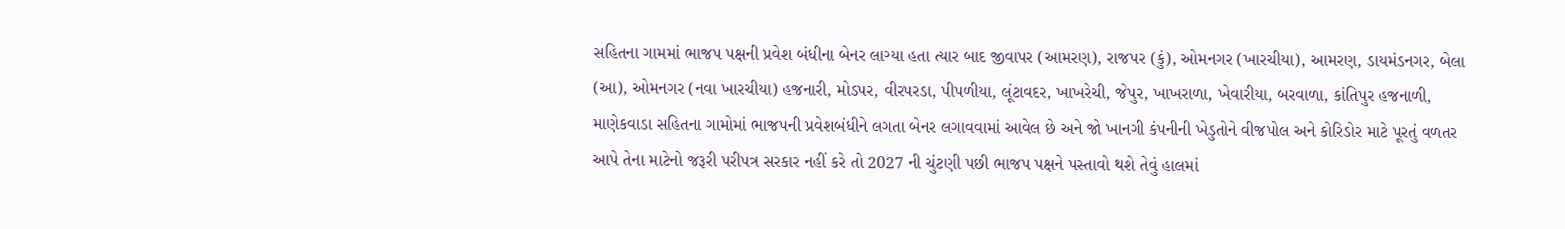સહિતના ગામમાં ભાજપ પક્ષની પ્રવેશ બંધીના બેનર લાગ્યા હતા ત્યાર બાદ જીવાપર (આમરણ), રાજપર (કું), ઓમનગર (ખારચીયા), આમરણ, ડાયમંડનગર, બેલા (આ), ઓમનગર (નવા ખારચીયા) હજનારી, મોડપર, વીરપરડા, પીપળીયા, લૂંટાવદર, ખાખરેચી, જેપુર, ખાખરાળા, ખેવારીયા, બરવાળા, કાંતિપુર હજનાળી, માણેકવાડા સહિતના ગામોમાં ભાજપની પ્રવેશબંધીને લગતા બેનર લગાવવામાં આવેલ છે અને જો ખાનગી કંપનીની ખેડુતોને વીજપોલ અને કોરિડોર માટે પૂરતું વળતર આપે તેના માટેનો જરૂરી પરીપત્ર સરકાર નહીં કરે તો 2027 ની ચુંટણી પછી ભાજપ પક્ષને પસ્તાવો થશે તેવું હાલમાં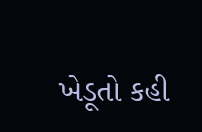ખેડૂતો કહી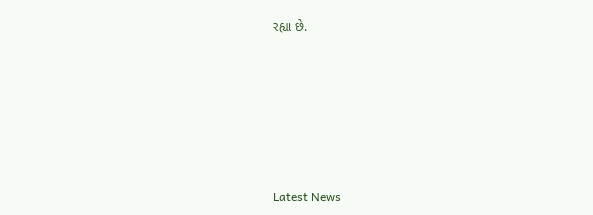રહ્યા છે.






Latest News